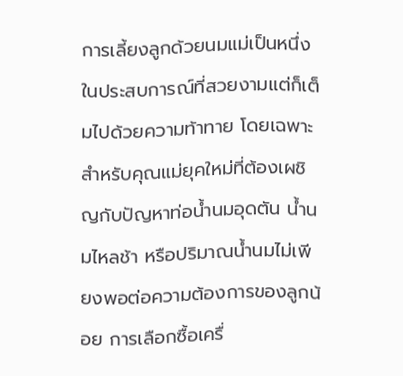การเลี้ยงลูกด้วยนมแม่เป็นหนึ่งในประสบการณ์ที่สวยงามแต่ก็เต็มไปด้วยความท้าทาย โดยเฉพาะสำหรับคุณแม่ยุคใหม่ที่ต้องเผชิญกับปัญหาท่อน้ำนมอุดตัน น้ำนมไหลช้า หรือปริมาณน้ำนมไม่เพียงพอต่อความต้องการของลูกน้อย การเลือกซื้อเครื่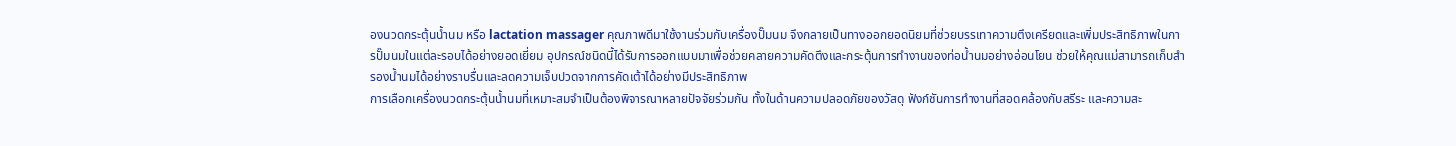องนวดกระตุ้นน้ำนม หรือ lactation massager คุณภาพดีมาใช้งานร่วมกับเครื่องปั๊มนม จึงกลายเป็นทางออกยอดนิยมที่ช่วยบรรเทาความตึงเครียดและเพิ่มประสิทธิภาพในการปั๊มนมในแต่ละรอบได้อย่างยอดเยี่ยม อุปกรณ์ชนิดนี้ได้รับการออกแบบมาเพื่อช่วยคลายความคัดตึงและกระตุ้นการทำงานของท่อน้ำนมอย่างอ่อนโยน ช่วยให้คุณแม่สามารถเก็บสำรองน้ำนมได้อย่างราบรื่นและลดความเจ็บปวดจากการคัดเต้าได้อย่างมีประสิทธิภาพ
การเลือกเครื่องนวดกระตุ้นน้ำนมที่เหมาะสมจำเป็นต้องพิจารณาหลายปัจจัยร่วมกัน ทั้งในด้านความปลอดภัยของวัสดุ ฟังก์ชันการทำงานที่สอดคล้องกับสรีระ และความสะ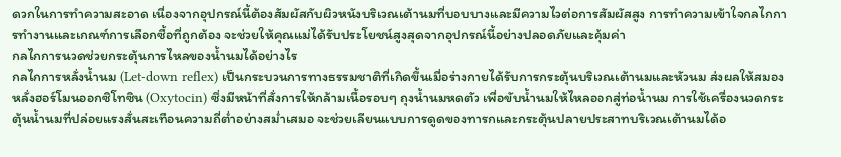ดวกในการทำความสะอาด เนื่องจากอุปกรณ์นี้ต้องสัมผัสกับผิวหนังบริเวณเต้านมที่บอบบางและมีความไวต่อการสัมผัสสูง การทำความเข้าใจกลไกการทำงานและเกณฑ์การเลือกซื้อที่ถูกต้อง จะช่วยให้คุณแม่ได้รับประโยชน์สูงสุดจากอุปกรณ์นี้อย่างปลอดภัยและคุ้มค่า
กลไกการนวดช่วยกระตุ้นการไหลของน้ำนมได้อย่างไร
กลไกการหลั่งน้ำนม (Let-down reflex) เป็นกระบวนการทางธรรมชาติที่เกิดขึ้นเมื่อร่างกายได้รับการกระตุ้นบริเวณเต้านมและหัวนม ส่งผลให้สมองหลั่งฮอร์โมนออกซิโทซิน (Oxytocin) ซึ่งมีหน้าที่สั่งการให้กล้ามเนื้อรอบๆ ถุงน้ำนมหดตัว เพื่อขับน้ำนมให้ไหลออกสู่ท่อน้ำนม การใช้เครื่องนวดกระตุ้นน้ำนมที่ปล่อยแรงสั่นสะเทือนความถี่ต่ำอย่างสม่ำเสมอ จะช่วยเลียนแบบการดูดของทารกและกระตุ้นปลายประสาทบริเวณเต้านมได้อ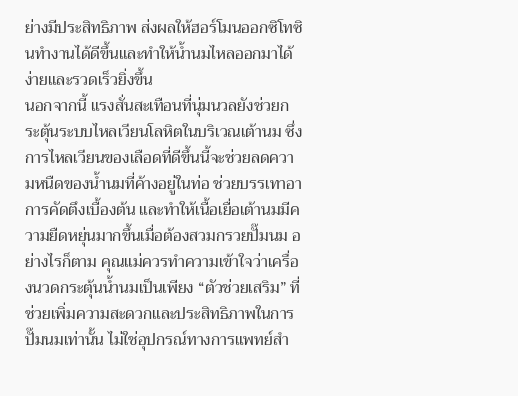ย่างมีประสิทธิภาพ ส่งผลให้ฮอร์โมนออกซิโทซินทำงานได้ดีขึ้นและทำให้น้ำนมไหลออกมาได้ง่ายและรวดเร็วยิ่งขึ้น
นอกจากนี้ แรงสั่นสะเทือนที่นุ่มนวลยังช่วยกระตุ้นระบบไหลเวียนโลหิตในบริเวณเต้านม ซึ่งการไหลเวียนของเลือดที่ดีขึ้นนี้จะช่วยลดความหนืดของน้ำนมที่ค้างอยู่ในท่อ ช่วยบรรเทาอาการคัดตึงเบื้องต้น และทำให้เนื้อเยื่อเต้านมมีความยืดหยุ่นมากขึ้นเมื่อต้องสวมกรวยปั๊มนม อย่างไรก็ตาม คุณแม่ควรทำความเข้าใจว่าเครื่องนวดกระตุ้นน้ำนมเป็นเพียง “ตัวช่วยเสริม” ที่ช่วยเพิ่มความสะดวกและประสิทธิภาพในการปั๊มนมเท่านั้น ไม่ใช่อุปกรณ์ทางการแพทย์สำ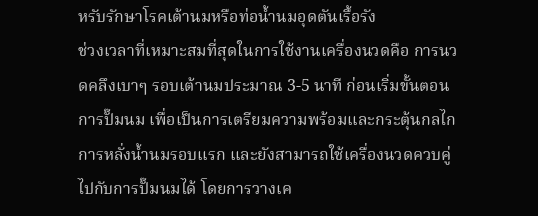หรับรักษาโรคเต้านมหรือท่อน้ำนมอุดตันเรื้อรัง
ช่วงเวลาที่เหมาะสมที่สุดในการใช้งานเครื่องนวดคือ การนวดคลึงเบาๆ รอบเต้านมประมาณ 3-5 นาที ก่อนเริ่มขั้นตอนการปั๊มนม เพื่อเป็นการเตรียมความพร้อมและกระตุ้นกลไกการหลั่งน้ำนมรอบแรก และยังสามารถใช้เครื่องนวดควบคู่ไปกับการปั๊มนมได้ โดยการวางเค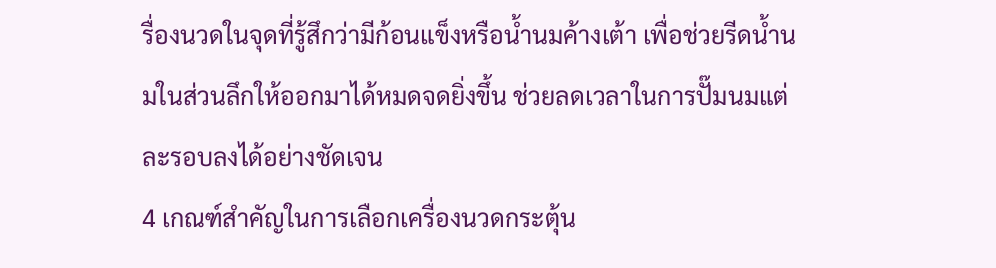รื่องนวดในจุดที่รู้สึกว่ามีก้อนแข็งหรือน้ำนมค้างเต้า เพื่อช่วยรีดน้ำนมในส่วนลึกให้ออกมาได้หมดจดยิ่งขึ้น ช่วยลดเวลาในการปั๊มนมแต่ละรอบลงได้อย่างชัดเจน
4 เกณฑ์สำคัญในการเลือกเครื่องนวดกระตุ้น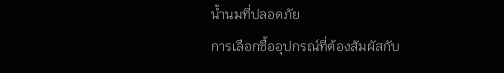น้ำนมที่ปลอดภัย
การเลือกซื้ออุปกรณ์ที่ต้องสัมผัสกับ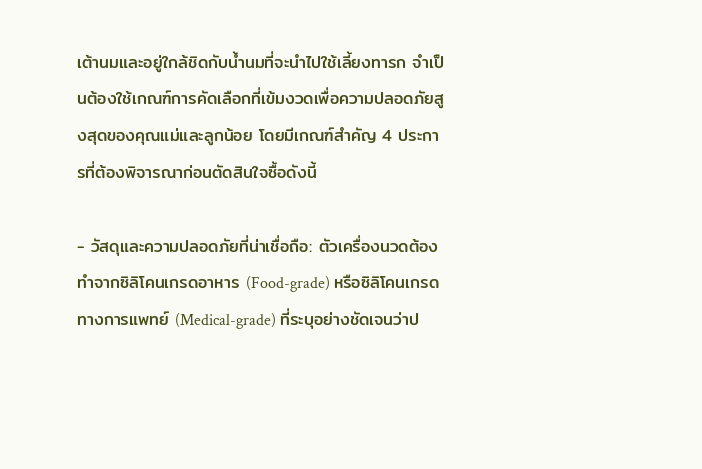เต้านมและอยู่ใกล้ชิดกับน้ำนมที่จะนำไปใช้เลี้ยงทารก จำเป็นต้องใช้เกณฑ์การคัดเลือกที่เข้มงวดเพื่อความปลอดภัยสูงสุดของคุณแม่และลูกน้อย โดยมีเกณฑ์สำคัญ 4 ประการที่ต้องพิจารณาก่อนตัดสินใจซื้อดังนี้

- วัสดุและความปลอดภัยที่น่าเชื่อถือ: ตัวเครื่องนวดต้องทำจากซิลิโคนเกรดอาหาร (Food-grade) หรือซิลิโคนเกรดทางการแพทย์ (Medical-grade) ที่ระบุอย่างชัดเจนว่าป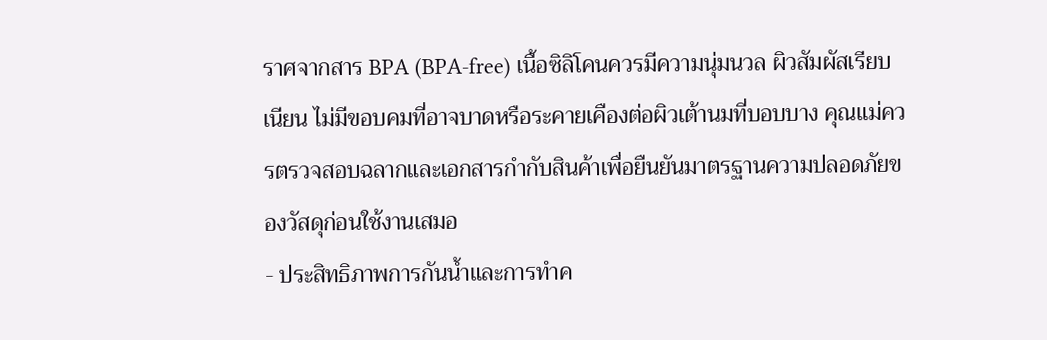ราศจากสาร BPA (BPA-free) เนื้อซิลิโคนควรมีความนุ่มนวล ผิวสัมผัสเรียบเนียน ไม่มีขอบคมที่อาจบาดหรือระคายเคืองต่อผิวเต้านมที่บอบบาง คุณแม่ควรตรวจสอบฉลากและเอกสารกำกับสินค้าเพื่อยืนยันมาตรฐานความปลอดภัยของวัสดุก่อนใช้งานเสมอ
- ประสิทธิภาพการกันน้ำและการทำค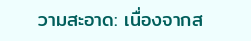วามสะอาด: เนื่องจากส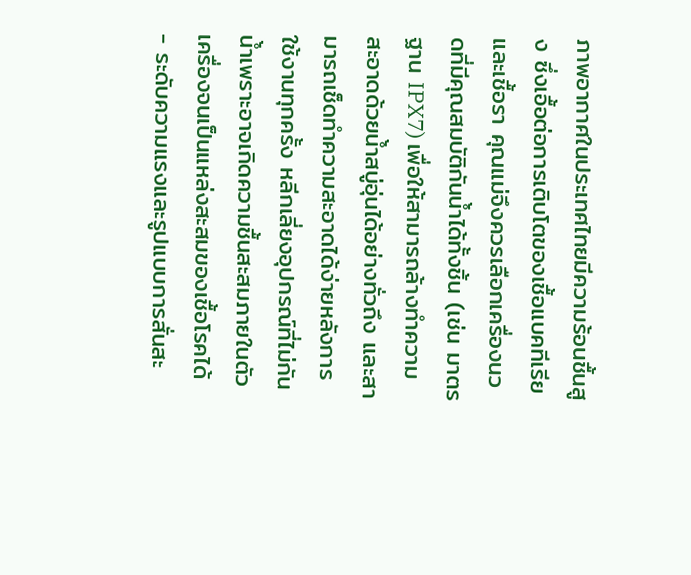ภาพอากาศในประเทศไทยมีความร้อนชื้นสูง ซึ่งเอื้อต่อการเติบโตของเชื้อแบคทีเรียและเชื้อรา คุณแม่จึงควรเลือกเครื่องนวดที่มีคุณสมบัติกันน้ำได้ทั้งชิ้น (เช่น มาตรฐาน IPX7) เพื่อให้สามารถล้างทำความสะอาดด้วยน้ำสบู่อุ่นได้อย่างทั่วถึง และสามารถเช็ดทำความสะอาดได้ง่ายหลังการใช้งานทุกครั้ง หลีกเลี่ยงอุปกรณ์ที่ไม่กันน้ำเพราะอาจเกิดความชื้นสะสมภายในตัวเครื่องจนเป็นแหล่งสะสมของเชื้อโรคได้
- ระดับความแรงและรูปแบบการสั่นสะ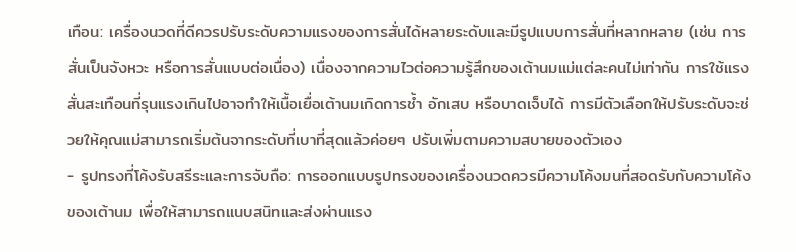เทือน: เครื่องนวดที่ดีควรปรับระดับความแรงของการสั่นได้หลายระดับและมีรูปแบบการสั่นที่หลากหลาย (เช่น การสั่นเป็นจังหวะ หรือการสั่นแบบต่อเนื่อง) เนื่องจากความไวต่อความรู้สึกของเต้านมแม่แต่ละคนไม่เท่ากัน การใช้แรงสั่นสะเทือนที่รุนแรงเกินไปอาจทำให้เนื้อเยื่อเต้านมเกิดการช้ำ อักเสบ หรือบาดเจ็บได้ การมีตัวเลือกให้ปรับระดับจะช่วยให้คุณแม่สามารถเริ่มต้นจากระดับที่เบาที่สุดแล้วค่อยๆ ปรับเพิ่มตามความสบายของตัวเอง
- รูปทรงที่โค้งรับสรีระและการจับถือ: การออกแบบรูปทรงของเครื่องนวดควรมีความโค้งมนที่สอดรับกับความโค้งของเต้านม เพื่อให้สามารถแนบสนิทและส่งผ่านแรง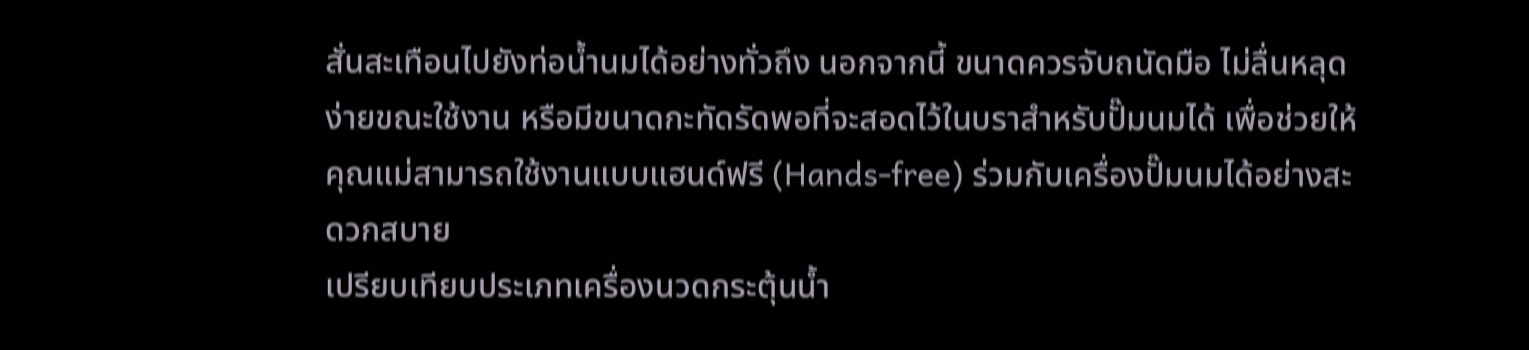สั่นสะเทือนไปยังท่อน้ำนมได้อย่างทั่วถึง นอกจากนี้ ขนาดควรจับถนัดมือ ไม่ลื่นหลุดง่ายขณะใช้งาน หรือมีขนาดกะทัดรัดพอที่จะสอดไว้ในบราสำหรับปั๊มนมได้ เพื่อช่วยให้คุณแม่สามารถใช้งานแบบแฮนด์ฟรี (Hands-free) ร่วมกับเครื่องปั๊มนมได้อย่างสะดวกสบาย
เปรียบเทียบประเภทเครื่องนวดกระตุ้นน้ำ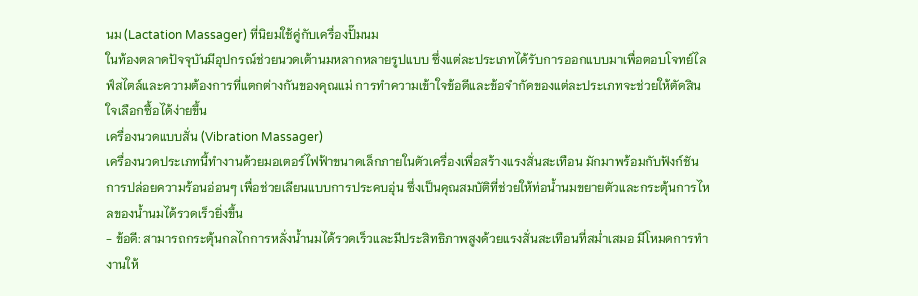นม (Lactation Massager) ที่นิยมใช้คู่กับเครื่องปั๊มนม
ในท้องตลาดปัจจุบันมีอุปกรณ์ช่วยนวดเต้านมหลากหลายรูปแบบ ซึ่งแต่ละประเภทได้รับการออกแบบมาเพื่อตอบโจทย์ไลฟ์สไตล์และความต้องการที่แตกต่างกันของคุณแม่ การทำความเข้าใจข้อดีและข้อจำกัดของแต่ละประเภทจะช่วยให้ตัดสินใจเลือกซื้อได้ง่ายขึ้น
เครื่องนวดแบบสั่น (Vibration Massager)
เครื่องนวดประเภทนี้ทำงานด้วยมอเตอร์ไฟฟ้าขนาดเล็กภายในตัวเครื่องเพื่อสร้างแรงสั่นสะเทือน มักมาพร้อมกับฟังก์ชันการปล่อยความร้อนอ่อนๆ เพื่อช่วยเลียนแบบการประคบอุ่น ซึ่งเป็นคุณสมบัติที่ช่วยให้ท่อน้ำนมขยายตัวและกระตุ้นการไหลของน้ำนมได้รวดเร็วยิ่งขึ้น
- ข้อดี: สามารถกระตุ้นกลไกการหลั่งน้ำนมได้รวดเร็วและมีประสิทธิภาพสูงด้วยแรงสั่นสะเทือนที่สม่ำเสมอ มีโหมดการทำงานให้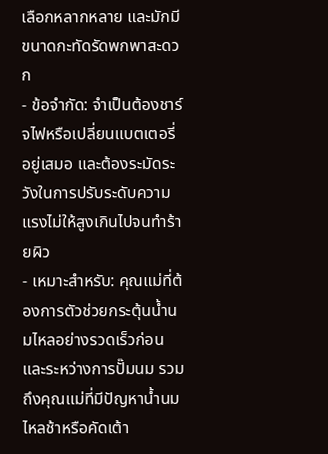เลือกหลากหลาย และมักมีขนาดกะทัดรัดพกพาสะดวก
- ข้อจำกัด: จำเป็นต้องชาร์จไฟหรือเปลี่ยนแบตเตอรี่อยู่เสมอ และต้องระมัดระวังในการปรับระดับความแรงไม่ให้สูงเกินไปจนทำร้ายผิว
- เหมาะสำหรับ: คุณแม่ที่ต้องการตัวช่วยกระตุ้นน้ำนมไหลอย่างรวดเร็วก่อนและระหว่างการปั๊มนม รวมถึงคุณแม่ที่มีปัญหาน้ำนมไหลช้าหรือคัดเต้า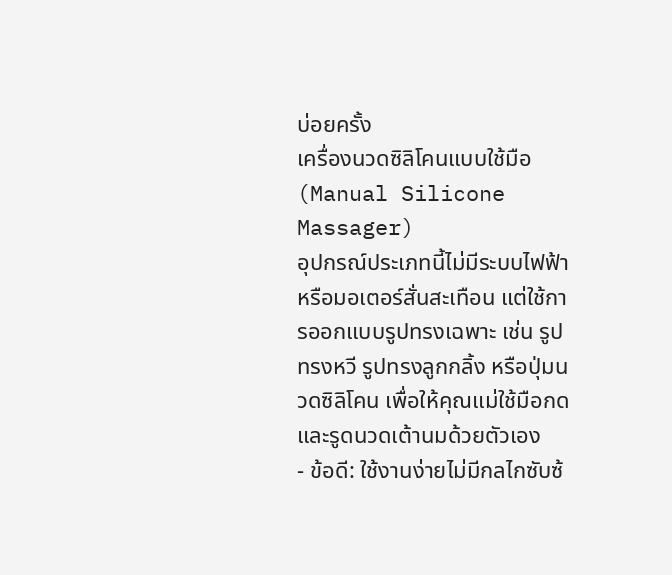บ่อยครั้ง
เครื่องนวดซิลิโคนแบบใช้มือ (Manual Silicone Massager)
อุปกรณ์ประเภทนี้ไม่มีระบบไฟฟ้าหรือมอเตอร์สั่นสะเทือน แต่ใช้การออกแบบรูปทรงเฉพาะ เช่น รูปทรงหวี รูปทรงลูกกลิ้ง หรือปุ่มนวดซิลิโคน เพื่อให้คุณแม่ใช้มือกดและรูดนวดเต้านมด้วยตัวเอง
- ข้อดี: ใช้งานง่ายไม่มีกลไกซับซ้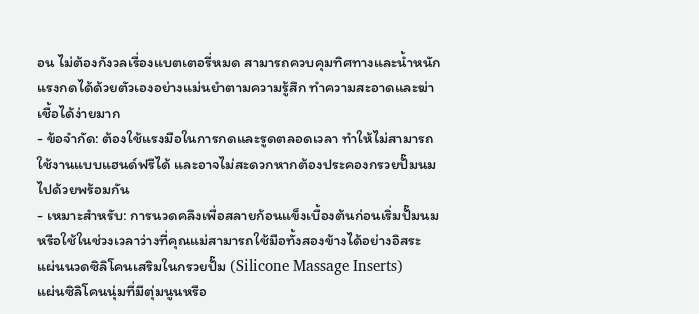อน ไม่ต้องกังวลเรื่องแบตเตอรี่หมด สามารถควบคุมทิศทางและน้ำหนักแรงกดได้ด้วยตัวเองอย่างแม่นยำตามความรู้สึก ทำความสะอาดและฆ่าเชื้อได้ง่ายมาก
- ข้อจำกัด: ต้องใช้แรงมือในการกดและรูดตลอดเวลา ทำให้ไม่สามารถใช้งานแบบแฮนด์ฟรีได้ และอาจไม่สะดวกหากต้องประคองกรวยปั๊มนมไปด้วยพร้อมกัน
- เหมาะสำหรับ: การนวดคลึงเพื่อสลายก้อนแข็งเบื้องต้นก่อนเริ่มปั๊มนม หรือใช้ในช่วงเวลาว่างที่คุณแม่สามารถใช้มือทั้งสองข้างได้อย่างอิสระ
แผ่นนวดซิลิโคนเสริมในกรวยปั๊ม (Silicone Massage Inserts)
แผ่นซิลิโคนนุ่มที่มีตุ่มนูนหรือ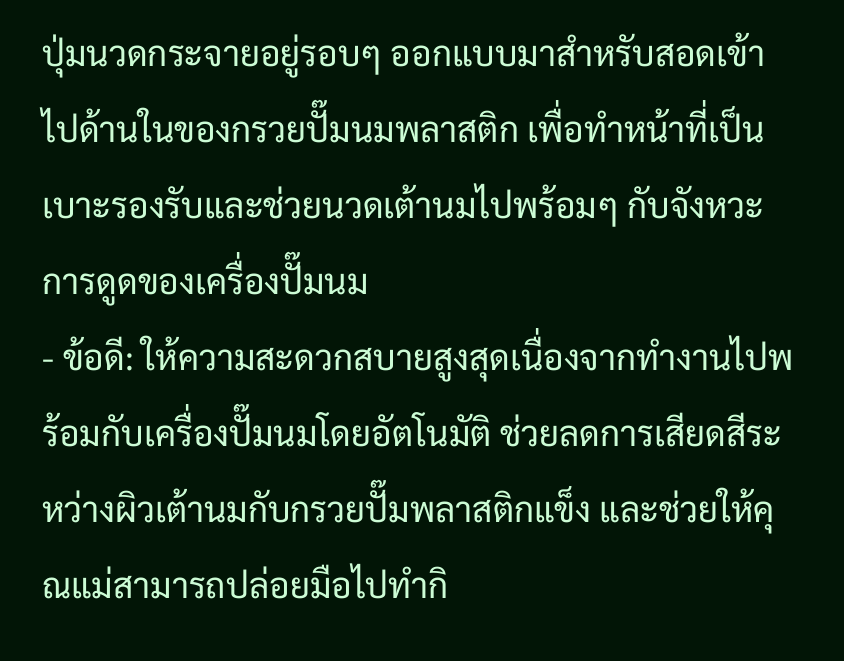ปุ่มนวดกระจายอยู่รอบๆ ออกแบบมาสำหรับสอดเข้าไปด้านในของกรวยปั๊มนมพลาสติก เพื่อทำหน้าที่เป็นเบาะรองรับและช่วยนวดเต้านมไปพร้อมๆ กับจังหวะการดูดของเครื่องปั๊มนม
- ข้อดี: ให้ความสะดวกสบายสูงสุดเนื่องจากทำงานไปพร้อมกับเครื่องปั๊มนมโดยอัตโนมัติ ช่วยลดการเสียดสีระหว่างผิวเต้านมกับกรวยปั๊มพลาสติกแข็ง และช่วยให้คุณแม่สามารถปล่อยมือไปทำกิ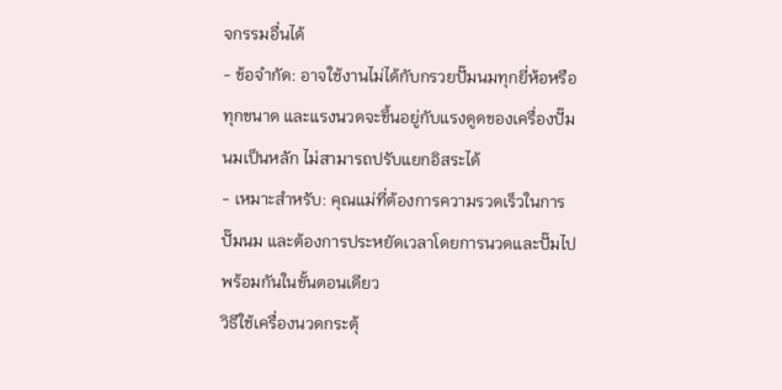จกรรมอื่นได้
- ข้อจำกัด: อาจใช้งานไม่ได้กับกรวยปั๊มนมทุกยี่ห้อหรือทุกขนาด และแรงนวดจะขึ้นอยู่กับแรงดูดของเครื่องปั๊มนมเป็นหลัก ไม่สามารถปรับแยกอิสระได้
- เหมาะสำหรับ: คุณแม่ที่ต้องการความรวดเร็วในการปั๊มนม และต้องการประหยัดเวลาโดยการนวดและปั๊มไปพร้อมกันในขั้นตอนเดียว
วิธีใช้เครื่องนวดกระตุ้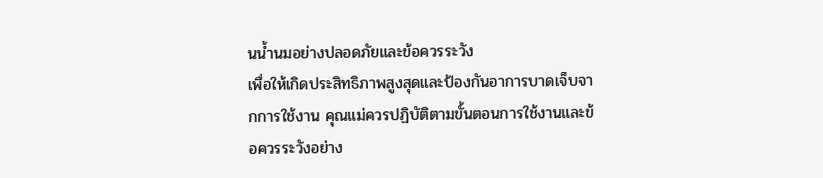นน้ำนมอย่างปลอดภัยและข้อควรระวัง
เพื่อให้เกิดประสิทธิภาพสูงสุดและป้องกันอาการบาดเจ็บจากการใช้งาน คุณแม่ควรปฏิบัติตามขั้นตอนการใช้งานและข้อควรระวังอย่าง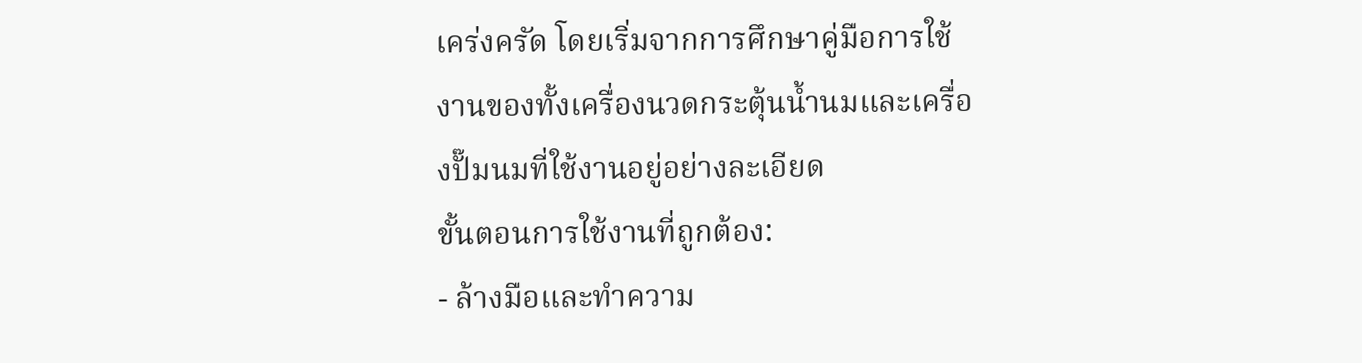เคร่งครัด โดยเริ่มจากการศึกษาคู่มือการใช้งานของทั้งเครื่องนวดกระตุ้นน้ำนมและเครื่องปั๊มนมที่ใช้งานอยู่อย่างละเอียด
ขั้นตอนการใช้งานที่ถูกต้อง:
- ล้างมือและทำความ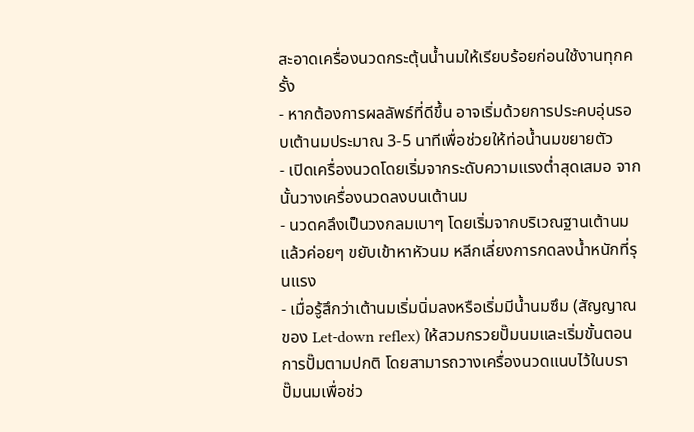สะอาดเครื่องนวดกระตุ้นน้ำนมให้เรียบร้อยก่อนใช้งานทุกครั้ง
- หากต้องการผลลัพธ์ที่ดีขึ้น อาจเริ่มด้วยการประคบอุ่นรอบเต้านมประมาณ 3-5 นาทีเพื่อช่วยให้ท่อน้ำนมขยายตัว
- เปิดเครื่องนวดโดยเริ่มจากระดับความแรงต่ำสุดเสมอ จากนั้นวางเครื่องนวดลงบนเต้านม
- นวดคลึงเป็นวงกลมเบาๆ โดยเริ่มจากบริเวณฐานเต้านมแล้วค่อยๆ ขยับเข้าหาหัวนม หลีกเลี่ยงการกดลงน้ำหนักที่รุนแรง
- เมื่อรู้สึกว่าเต้านมเริ่มนิ่มลงหรือเริ่มมีน้ำนมซึม (สัญญาณของ Let-down reflex) ให้สวมกรวยปั๊มนมและเริ่มขั้นตอนการปั๊มตามปกติ โดยสามารถวางเครื่องนวดแนบไว้ในบราปั๊มนมเพื่อช่ว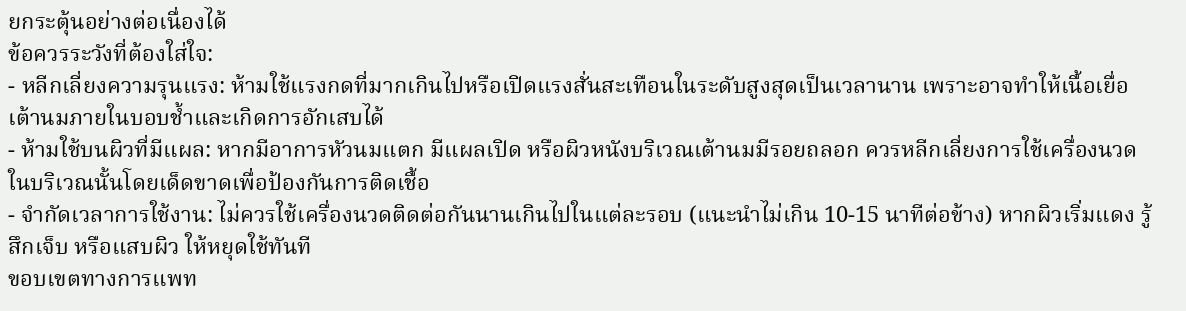ยกระตุ้นอย่างต่อเนื่องได้
ข้อควรระวังที่ต้องใส่ใจ:
- หลีกเลี่ยงความรุนแรง: ห้ามใช้แรงกดที่มากเกินไปหรือเปิดแรงสั่นสะเทือนในระดับสูงสุดเป็นเวลานาน เพราะอาจทำให้เนื้อเยื่อเต้านมภายในบอบช้ำและเกิดการอักเสบได้
- ห้ามใช้บนผิวที่มีแผล: หากมีอาการหัวนมแตก มีแผลเปิด หรือผิวหนังบริเวณเต้านมมีรอยถลอก ควรหลีกเลี่ยงการใช้เครื่องนวดในบริเวณนั้นโดยเด็ดขาดเพื่อป้องกันการติดเชื้อ
- จำกัดเวลาการใช้งาน: ไม่ควรใช้เครื่องนวดติดต่อกันนานเกินไปในแต่ละรอบ (แนะนำไม่เกิน 10-15 นาทีต่อข้าง) หากผิวเริ่มแดง รู้สึกเจ็บ หรือแสบผิว ให้หยุดใช้ทันที
ขอบเขตทางการแพท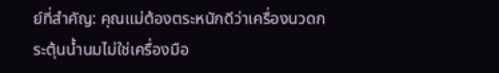ย์ที่สำคัญ: คุณแม่ต้องตระหนักดีว่าเครื่องนวดกระตุ้นน้ำนมไม่ใช่เครื่องมือ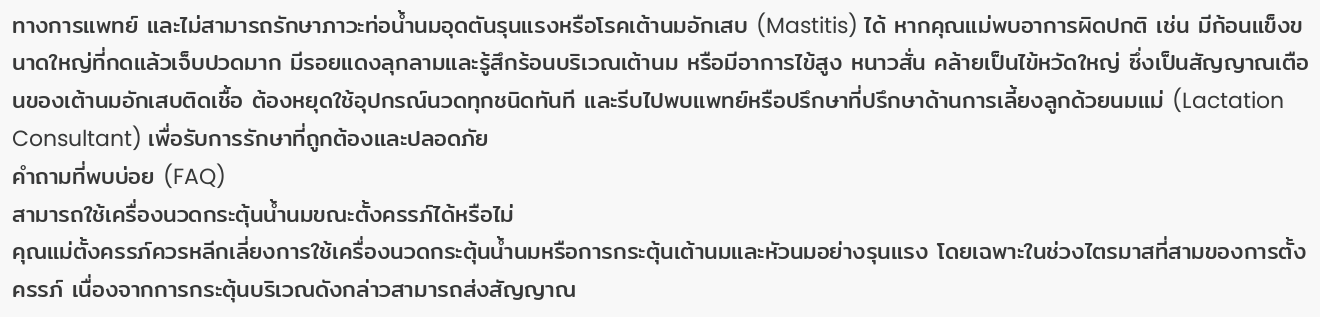ทางการแพทย์ และไม่สามารถรักษาภาวะท่อน้ำนมอุดตันรุนแรงหรือโรคเต้านมอักเสบ (Mastitis) ได้ หากคุณแม่พบอาการผิดปกติ เช่น มีก้อนแข็งขนาดใหญ่ที่กดแล้วเจ็บปวดมาก มีรอยแดงลุกลามและรู้สึกร้อนบริเวณเต้านม หรือมีอาการไข้สูง หนาวสั่น คล้ายเป็นไข้หวัดใหญ่ ซึ่งเป็นสัญญาณเตือนของเต้านมอักเสบติดเชื้อ ต้องหยุดใช้อุปกรณ์นวดทุกชนิดทันที และรีบไปพบแพทย์หรือปรึกษาที่ปรึกษาด้านการเลี้ยงลูกด้วยนมแม่ (Lactation Consultant) เพื่อรับการรักษาที่ถูกต้องและปลอดภัย
คำถามที่พบบ่อย (FAQ)
สามารถใช้เครื่องนวดกระตุ้นน้ำนมขณะตั้งครรภ์ได้หรือไม่
คุณแม่ตั้งครรภ์ควรหลีกเลี่ยงการใช้เครื่องนวดกระตุ้นน้ำนมหรือการกระตุ้นเต้านมและหัวนมอย่างรุนแรง โดยเฉพาะในช่วงไตรมาสที่สามของการตั้งครรภ์ เนื่องจากการกระตุ้นบริเวณดังกล่าวสามารถส่งสัญญาณ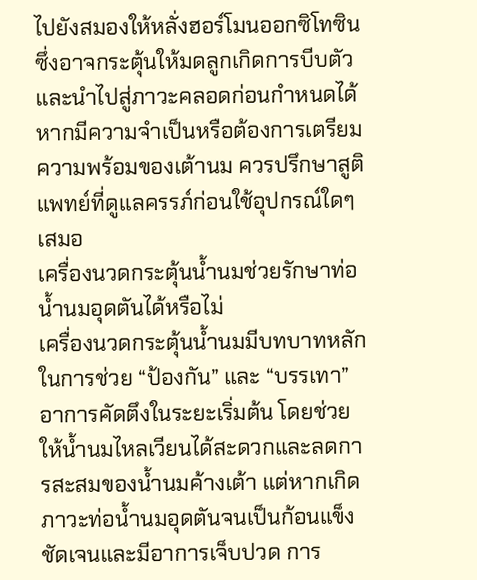ไปยังสมองให้หลั่งฮอร์โมนออกซิโทซิน ซึ่งอาจกระตุ้นให้มดลูกเกิดการบีบตัวและนำไปสู่ภาวะคลอดก่อนกำหนดได้ หากมีความจำเป็นหรือต้องการเตรียมความพร้อมของเต้านม ควรปรึกษาสูติแพทย์ที่ดูแลครรภ์ก่อนใช้อุปกรณ์ใดๆ เสมอ
เครื่องนวดกระตุ้นน้ำนมช่วยรักษาท่อน้ำนมอุดตันได้หรือไม่
เครื่องนวดกระตุ้นน้ำนมมีบทบาทหลักในการช่วย “ป้องกัน” และ “บรรเทา” อาการคัดตึงในระยะเริ่มต้น โดยช่วยให้น้ำนมไหลเวียนได้สะดวกและลดการสะสมของน้ำนมค้างเต้า แต่หากเกิดภาวะท่อน้ำนมอุดตันจนเป็นก้อนแข็งชัดเจนและมีอาการเจ็บปวด การ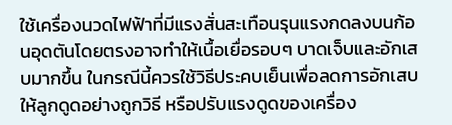ใช้เครื่องนวดไฟฟ้าที่มีแรงสั่นสะเทือนรุนแรงกดลงบนก้อนอุดตันโดยตรงอาจทำให้เนื้อเยื่อรอบๆ บาดเจ็บและอักเสบมากขึ้น ในกรณีนี้ควรใช้วิธีประคบเย็นเพื่อลดการอักเสบ ให้ลูกดูดอย่างถูกวิธี หรือปรับแรงดูดของเครื่อง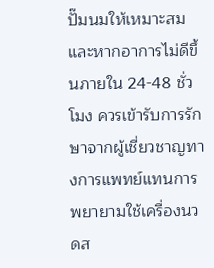ปั๊มนมให้เหมาะสม และหากอาการไม่ดีขึ้นภายใน 24-48 ชั่วโมง ควรเข้ารับการรักษาจากผู้เชี่ยวชาญทางการแพทย์แทนการพยายามใช้เครื่องนวดส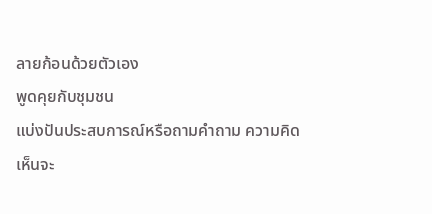ลายก้อนด้วยตัวเอง
พูดคุยกับชุมชน
แบ่งปันประสบการณ์หรือถามคำถาม ความคิดเห็นจะ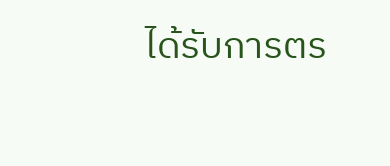ได้รับการตร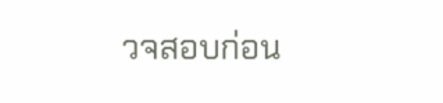วจสอบก่อน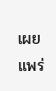เผยแพร่